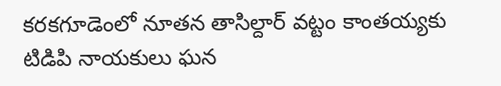కరకగూడెంలో నూతన తాసిల్దార్ వట్టం కాంతయ్యకు టిడిపి నాయకులు ఘన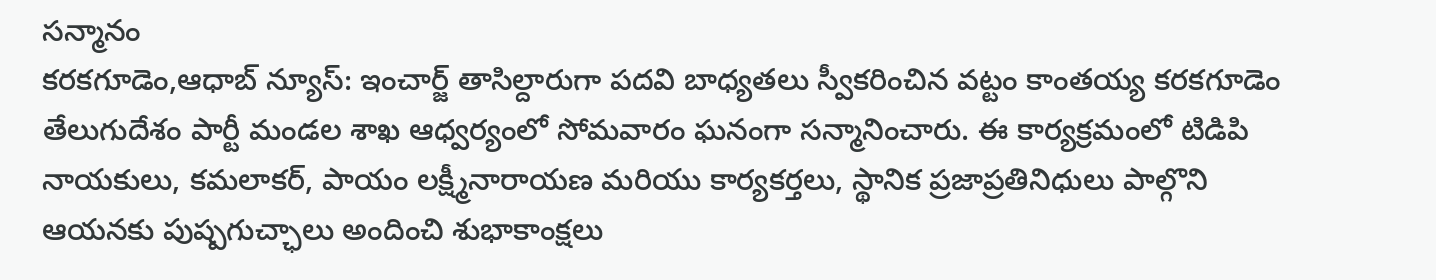సన్మానం
కరకగూడెం,ఆధాబ్ న్యూస్: ఇంచార్జ్ తాసిల్దారుగా పదవి బాధ్యతలు స్వీకరించిన వట్టం కాంతయ్య కరకగూడెం తేలుగుదేశం పార్టీ మండల శాఖ ఆధ్వర్యంలో సోమవారం ఘనంగా సన్మానించారు. ఈ కార్యక్రమంలో టిడిపి నాయకులు, కమలాకర్, పాయం లక్ష్మీనారాయణ మరియు కార్యకర్తలు, స్థానిక ప్రజాప్రతినిధులు పాల్గొని ఆయనకు పుష్పగుచ్ఛాలు అందించి శుభాకాంక్షలు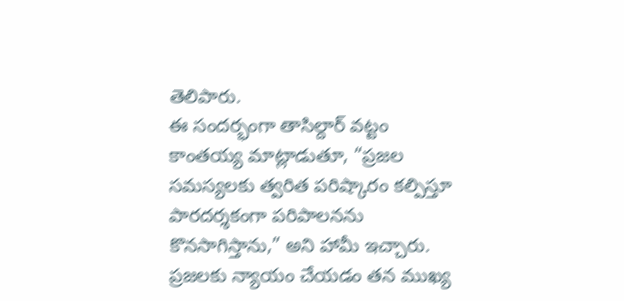తెలిపారు.
ఈ సందర్భంగా తాసిల్దార్ వట్టం కాంతయ్య మాట్లాడుతూ, “ప్రజల సమస్యలకు త్వరిత పరిష్కారం కల్పిస్తూ పారదర్శకంగా పరిపాలనను కొనసాగిస్తాను,” అని హామీ ఇచ్చారు. ప్రజలకు న్యాయం చేయడం తన ముఖ్య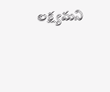లక్ష్యమని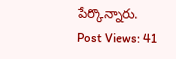పేర్కొన్నారు.
Post Views: 41